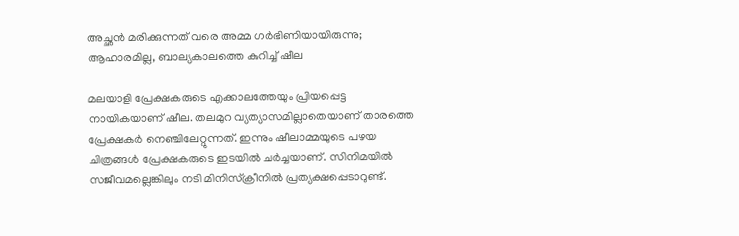അച്ഛന്‍ മരിക്കുന്നത് വരെ അമ്മ ഗര്‍ഭിണിയായിരുന്നു; ആഹാരമില്ല, ബാല്യകാലത്തെ കുറിച്ച് ഷീല

മലയാളി പ്രേക്ഷകരുടെ എക്കാലത്തേയും പ്രിയപ്പെട്ട നായികയാണ് ഷീല. തലമുറ വ്യത്യാസമില്ലാതെയാണ് താരത്തെ പ്രേക്ഷകര്‍ നെഞ്ചിലേറ്റുന്നത്. ഇന്നും ഷീലാമ്മയുടെ പഴയ ചിത്രങ്ങള്‍ പ്രേക്ഷകരുടെ ഇടയില്‍ ചര്‍ച്ചയാണ്‌. സിനിമയില്‍ സജീവമല്ലെങ്കിലും നടി മിനിസ്‌ക്രീനില്‍ പ്രത്യക്ഷപ്പെടാറുണ്ട്.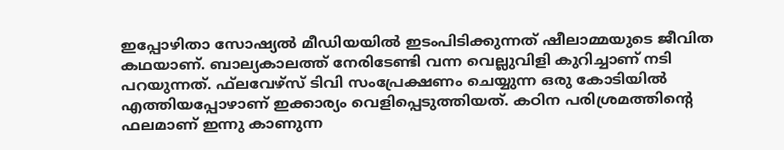ഇപ്പോഴിതാ സോഷ്യല്‍ മീഡിയയില്‍ ഇടംപിടിക്കുന്നത് ഷീലാമ്മയുടെ ജീവിത കഥയാണ്. ബാല്യകാലത്ത് നേരിടേണ്ടി വന്ന വെല്ലുവിളി കുറിച്ചാണ് നടി പറയുന്നത്. ഫ്‌ലവേഴ്‌സ് ടിവി സംപ്രേക്ഷണം ചെയ്യുന്ന ഒരു കോടിയില്‍ എത്തിയപ്പോഴാണ് ഇക്കാര്യം വെളിപ്പെടുത്തിയത്. കഠിന പരിശ്രമത്തിന്റെ ഫലമാണ് ഇന്നു കാണുന്ന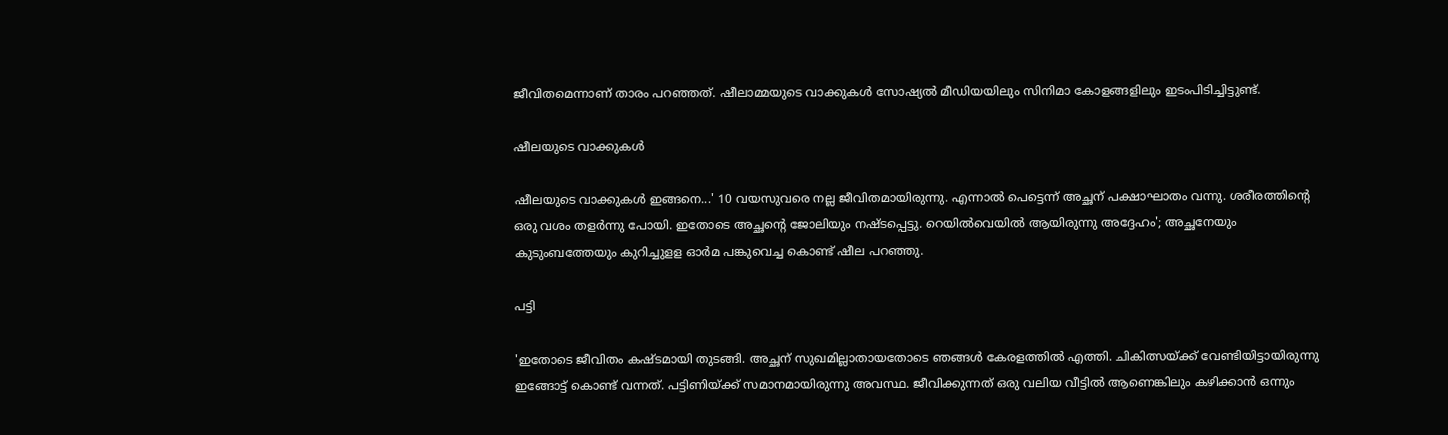ജീവിതമെന്നാണ് താരം പറഞ്ഞത്. ഷീലാമ്മയുടെ വാക്കുകള്‍ സോഷ്യല്‍ മീഡിയയിലും സിനിമാ കോളങ്ങളിലും ഇടംപിടിച്ചിട്ടുണ്ട്.

ഷീലയുടെ വാക്കുകള്‍

ഷീലയുടെ വാക്കുകള്‍ ഇങ്ങനെ...' 10 വയസുവരെ നല്ല ജീവിതമായിരുന്നു. എന്നാല്‍ പെട്ടെന്ന് അച്ഛന് പക്ഷാഘാതം വന്നു. ശരീരത്തിന്റെ ഒരു വശം തളര്‍ന്നു പോയി. ഇതോടെ അച്ഛന്റെ ജോലിയും നഷ്ടപ്പെട്ടു. റെയില്‍വെയില്‍ ആയിരുന്നു അദ്ദേഹം'; അച്ഛനേയും കുടുംബത്തേയും കുറിച്ചുളള ഓര്‍മ പങ്കുവെച്ച കൊണ്ട് ഷീല പറഞ്ഞു.

പട്ടി

'ഇതോടെ ജീവിതം കഷ്ടമായി തുടങ്ങി. അച്ഛന് സുഖമില്ലാതായതോടെ ഞങ്ങള്‍ കേരളത്തില്‍ എത്തി. ചികിത്സയ്ക്ക് വേണ്ടിയിട്ടായിരുന്നു ഇങ്ങോട്ട് കൊണ്ട് വന്നത്. പട്ടിണിയ്ക്ക് സമാനമായിരുന്നു അവസ്ഥ. ജീവിക്കുന്നത് ഒരു വലിയ വീട്ടില്‍ ആണെങ്കിലും കഴിക്കാന്‍ ഒന്നും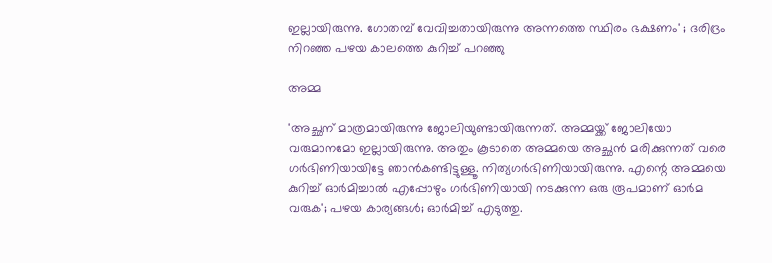ഇല്ലായിരുന്നു. ഗോതമ്പ് വേവിച്ചതായിരുന്നു അന്നത്തെ സ്ഥിരം ഭക്ഷണം' ; ദരിദ്രം നിറഞ്ഞ പഴയ കാലത്തെ കുറിച്ച് പറഞ്ഞു

അമ്മ

'അച്ഛന് മാത്രമായിരുന്നു ജോലിയുണ്ടായിരുന്നത്. അമ്മയ്ക്ക് ജോലിയോ വരുമാനമോ ഇല്ലായിരുന്നു. അതും കൂടാതെ അമ്മയെ അച്ഛന്‍ മരിക്കുന്നത് വരെ ഗര്‍ഭിണിയായിട്ടേ ഞാന്‍കണ്ടിട്ടുള്ളൂ. നിത്യഗര്‍ഭിണിയായിരുന്നു. എന്റെ അമ്മയെ കുറിച്ച് ഓര്‍മിച്ചാല്‍ എപ്പോഴും ഗര്‍ഭിണിയായി നടക്കുന്ന ഒരു രൂപമാണ് ഓര്‍മ വരുക'; പഴയ കാര്യങ്ങള്‍; ഓര്‍മിച്ച് എടുത്തു.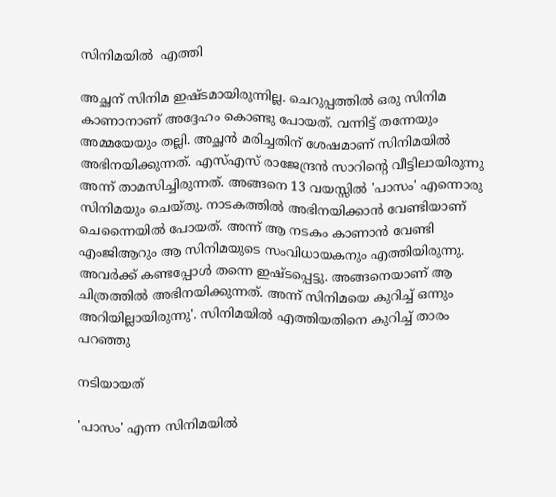സിനിമയില്‍  എത്തി

അച്ഛന് സിനിമ ഇഷ്ടമായിരുന്നില്ല. ചെറുപ്പത്തില്‍ ഒരു സിനിമ കാണാനാണ് അദ്ദേഹം കൊണ്ടു പോയത്. വന്നിട്ട് തന്നേയും അമ്മയേയും തല്ലി. അച്ഛന്‍ മരിച്ചതിന് ശേഷമാണ് സിനിമയില്‍ അഭിനയിക്കുന്നത്. എസ്എസ് രാജേന്ദ്രന്‍ സാറിന്റെ വീട്ടിലായിരുന്നു അന്ന് താമസിച്ചിരുന്നത്. അങ്ങനെ 13 വയസ്സില്‍ 'പാസം' എന്നൊരു സിനിമയും ചെയ്തു. നാടകത്തില്‍ അഭിനയിക്കാന്‍ വേണ്ടിയാണ് ചെന്നൈയില്‍ പോയത്. അന്ന് ആ നടകം കാണാന്‍ വേണ്ടി എംജിആറും ആ സിനിമയുടെ സംവിധായകനും എത്തിയിരുന്നു. അവര്‍ക്ക് കണ്ടപ്പോള്‍ തന്നെ ഇഷ്ടപ്പെട്ടു. അങ്ങനെയാണ് ആ ചിത്രത്തില്‍ അഭിനയിക്കുന്നത്. അന്ന് സിനിമയെ കുറിച്ച് ഒന്നും അറിയില്ലായിരുന്നു'. സിനിമയില്‍ എത്തിയതിനെ കുറിച്ച് താരം പറഞ്ഞു

നടിയായത്

'പാസം' എന്ന സിനിമയില്‍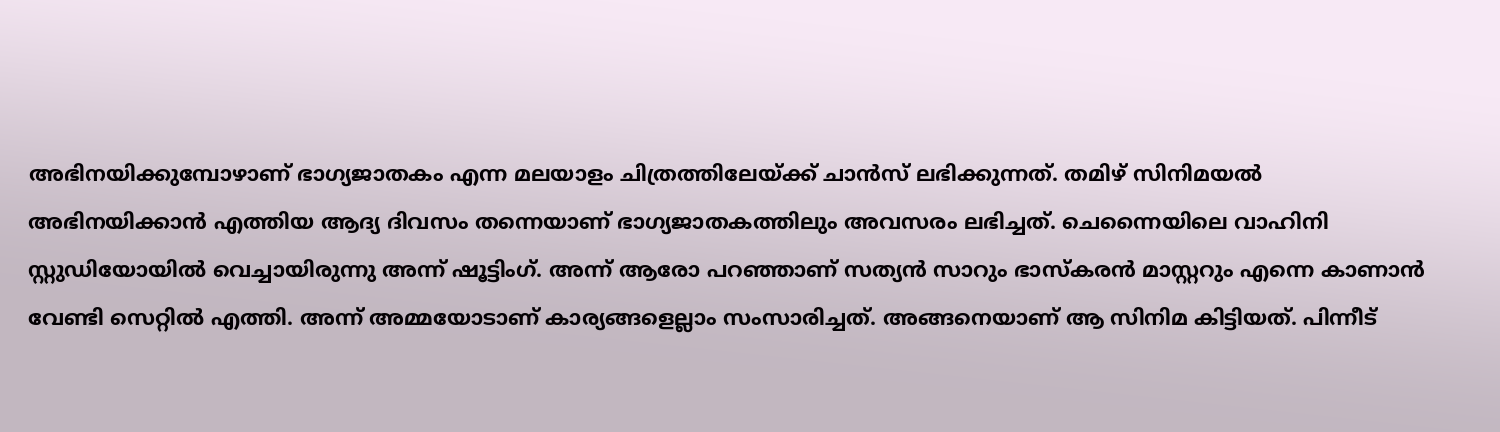അഭിനയിക്കുമ്പോഴാണ് ഭാഗ്യജാതകം എന്ന മലയാളം ചിത്രത്തിലേയ്ക്ക് ചാന്‍സ് ലഭിക്കുന്നത്. തമിഴ് സിനിമയല്‍ അഭിനയിക്കാന്‍ എത്തിയ ആദ്യ ദിവസം തന്നെയാണ് ഭാഗ്യജാതകത്തിലും അവസരം ലഭിച്ചത്. ചെന്നൈയിലെ വാഹിനി സ്റ്റുഡിയോയില്‍ വെച്ചായിരുന്നു അന്ന് ഷൂട്ടിംഗ്. അന്ന് ആരോ പറഞ്ഞാണ് സത്യന്‍ സാറും ഭാസ്‌കരന്‍ മാസ്റ്ററും എന്നെ കാണാന്‍ വേണ്ടി സെറ്റില്‍ എത്തി. അന്ന് അമ്മയോടാണ് കാര്യങ്ങളെല്ലാം സംസാരിച്ചത്. അങ്ങനെയാണ് ആ സിനിമ കിട്ടിയത്. പിന്നീട്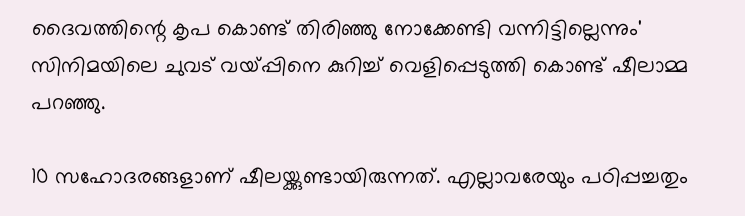ദൈവത്തിന്റെ കൃപ കൊണ്ട് തിരിഞ്ഞു നോക്കേണ്ടി വന്നിട്ടില്ലെന്നും' സിനിമയിലെ ചുവട് വയ്പ്പിനെ കുറിച്ച് വെളിപ്പെടുത്തി കൊണ്ട് ഷീലാമ്മ പറഞ്ഞു.

10 സഹോദരങ്ങളാണ് ഷീലയ്ക്കുണ്ടായിരുന്നത്. എല്ലാവരേയും പഠിപ്പച്ചതും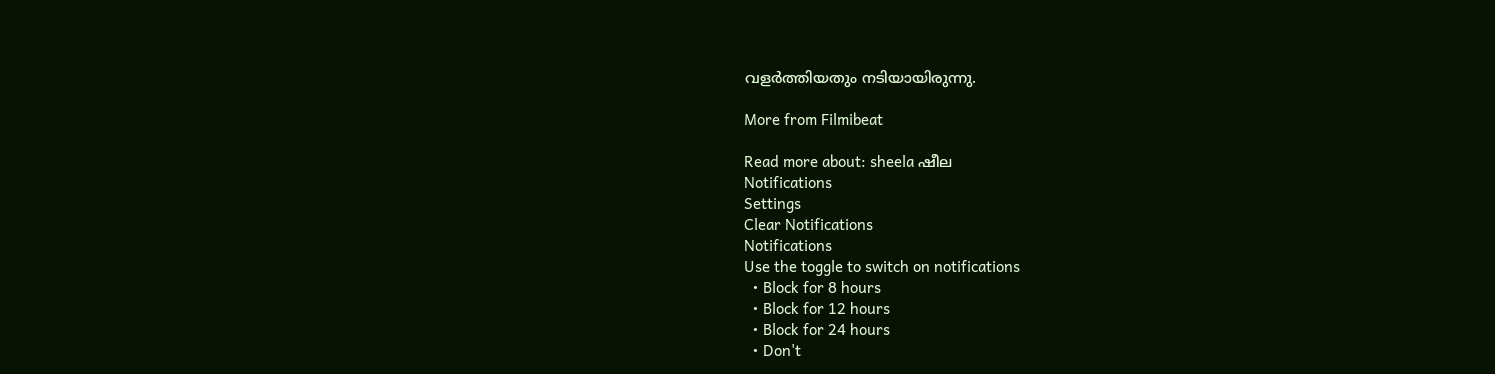വളര്‍ത്തിയതും നടിയായിരുന്നു.

More from Filmibeat

Read more about: sheela ഷീല
Notifications
Settings
Clear Notifications
Notifications
Use the toggle to switch on notifications
  • Block for 8 hours
  • Block for 12 hours
  • Block for 24 hours
  • Don't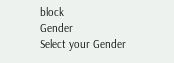block
Gender
Select your Gender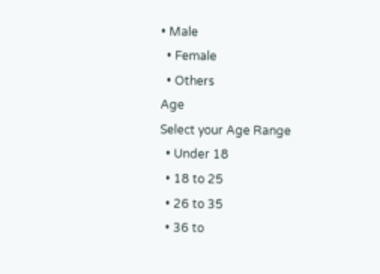• Male
  • Female
  • Others
Age
Select your Age Range
  • Under 18
  • 18 to 25
  • 26 to 35
  • 36 to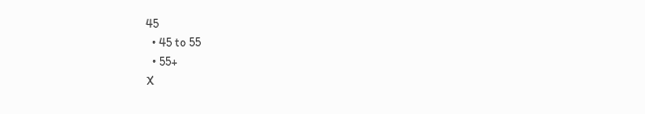45
  • 45 to 55
  • 55+
X